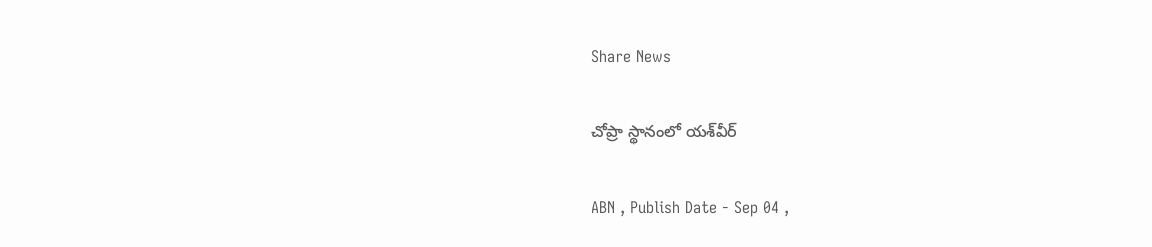Share News

చోప్రా స్థానంలో యశ్‌వీర్‌

ABN , Publish Date - Sep 04 ,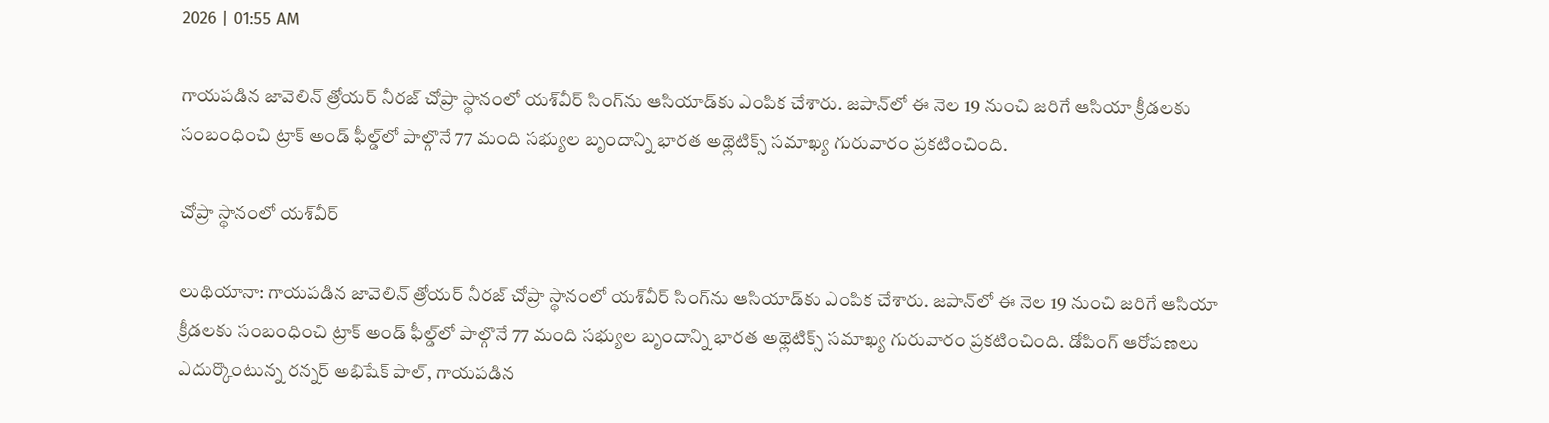2026 | 01:55 AM

గాయపడిన జావెలిన్‌ త్రోయర్‌ నీరజ్‌ చోప్రా స్థానంలో యశ్‌వీర్‌ సింగ్‌ను ఆసియాడ్‌కు ఎంపిక చేశారు. జపాన్‌లో ఈ నెల 19 నుంచి జరిగే ఆసియా క్రీడలకు సంబంధించి ట్రాక్‌ అండ్‌ ఫీల్డ్‌లో పాల్గొనే 77 మంది సభ్యుల బృందాన్ని భారత అథ్లెటిక్స్‌ సమాఖ్య గురువారం ప్రకటించింది.

చోప్రా స్థానంలో యశ్‌వీర్‌

లుథియానా: గాయపడిన జావెలిన్‌ త్రోయర్‌ నీరజ్‌ చోప్రా స్థానంలో యశ్‌వీర్‌ సింగ్‌ను ఆసియాడ్‌కు ఎంపిక చేశారు. జపాన్‌లో ఈ నెల 19 నుంచి జరిగే ఆసియా క్రీడలకు సంబంధించి ట్రాక్‌ అండ్‌ ఫీల్డ్‌లో పాల్గొనే 77 మంది సభ్యుల బృందాన్ని భారత అథ్లెటిక్స్‌ సమాఖ్య గురువారం ప్రకటించింది. డోపింగ్‌ ఆరోపణలు ఎదుర్కొంటున్న రన్నర్‌ అభిషేక్‌ పాల్‌, గాయపడిన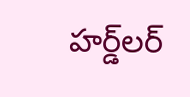హర్డ్‌లర్‌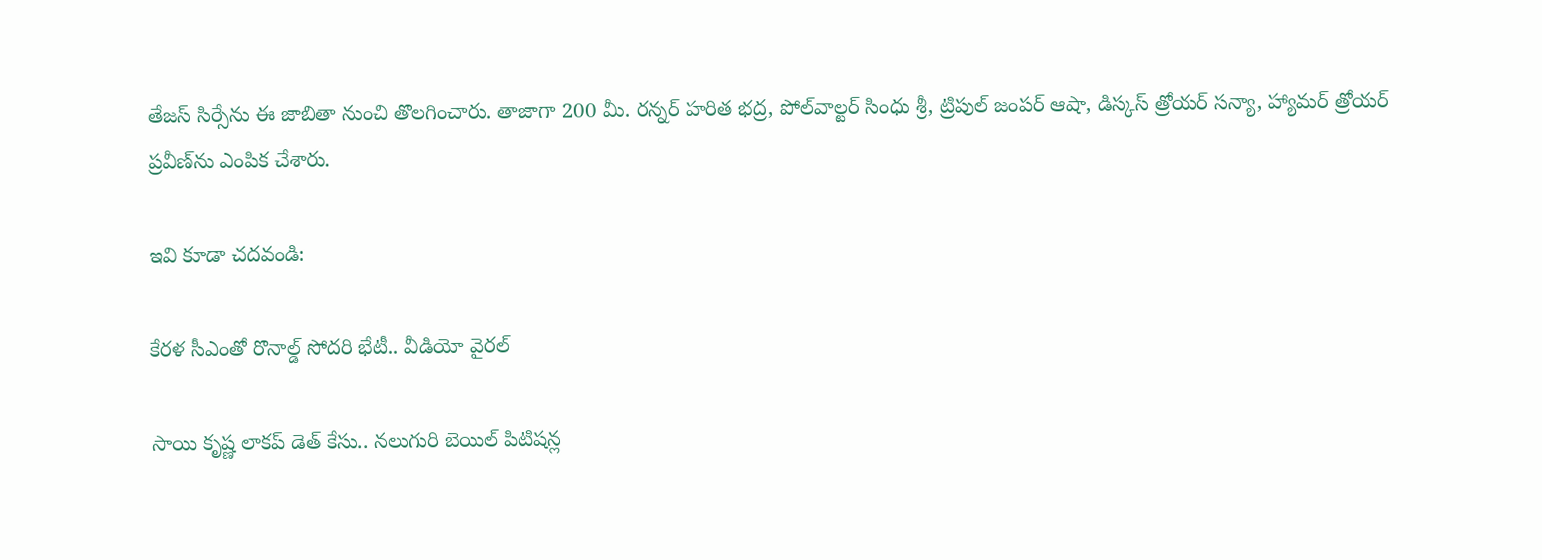తేజస్‌ సిర్సేను ఈ జాబితా నుంచి తొలగించారు. తాజాగా 200 మీ. రన్నర్‌ హరిత భద్ర, పోల్‌వాల్టర్‌ సింధు శ్రీ, ట్రిపుల్‌ జంపర్‌ ఆషా, డిస్కస్‌ త్రోయర్‌ సన్యా, హ్యామర్‌ త్రోయర్‌ ప్రవీణ్‌ను ఎంపిక చేశారు.

ఇవి కూడా చదవండి:

కేరళ సీఎంతో రొనాల్డ్ సోదరి భేటీ.. వీడియో వైరల్

సాయి కృష్ణ లాకప్ డెత్ కేసు.. నలుగురి బెయిల్ పిటిషన్ల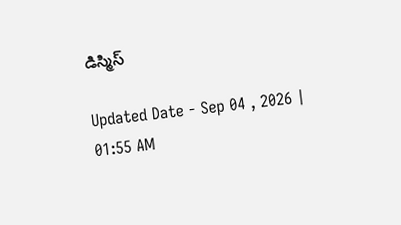డిస్మిస్

Updated Date - Sep 04 , 2026 | 01:55 AM